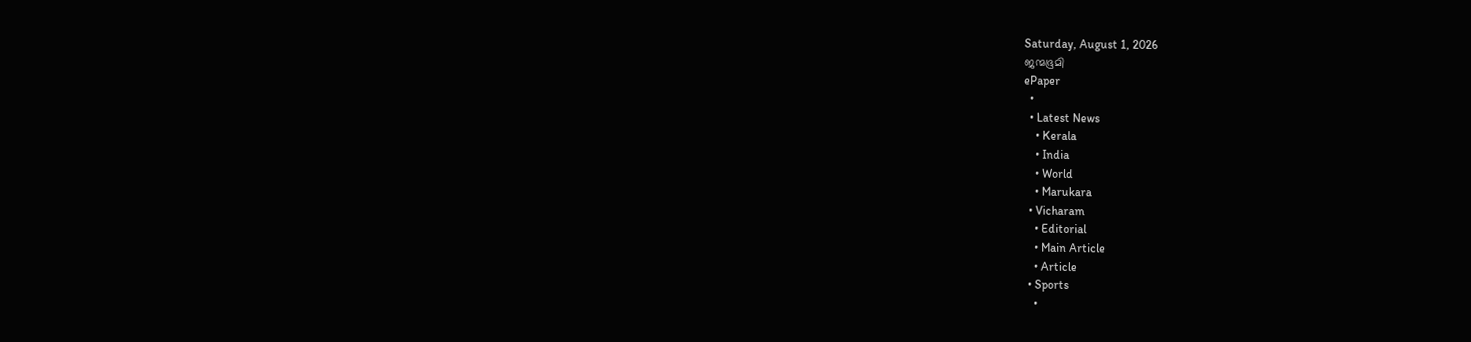Saturday, August 1, 2026
ജന്മഭൂമി
ePaper
  •
  • Latest News
    • Kerala
    • India
    • World
    • Marukara
  • Vicharam
    • Editorial
    • Main Article
    • Article
  • Sports
    •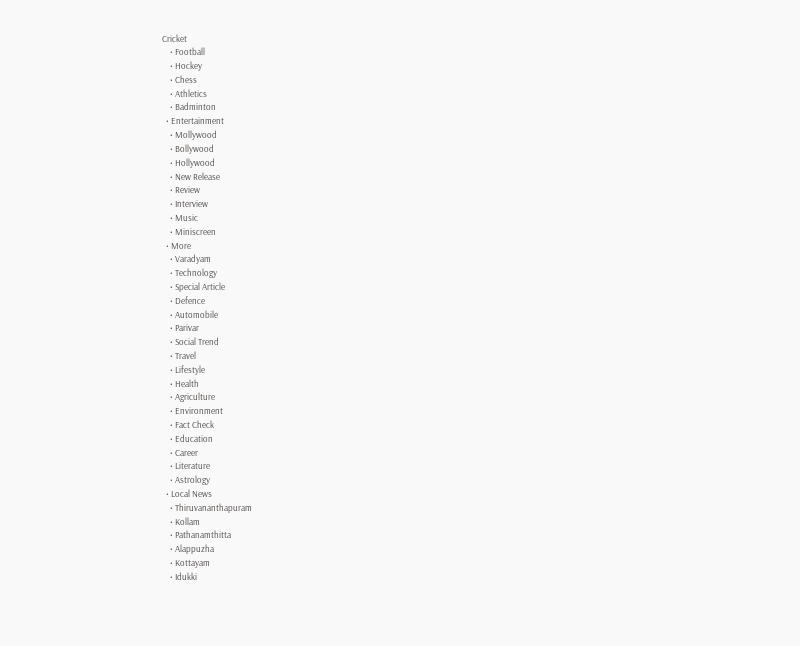Cricket
    • Football
    • Hockey
    • Chess
    • Athletics
    • Badminton
  • Entertainment
    • Mollywood
    • Bollywood
    • Hollywood
    • New Release
    • Review
    • Interview
    • Music
    • Miniscreen
  • More
    • Varadyam
    • Technology
    • Special Article
    • Defence
    • Automobile
    • Parivar
    • Social Trend
    • Travel
    • Lifestyle
    • Health
    • Agriculture
    • Environment
    • Fact Check
    • Education
    • Career
    • Literature
    • Astrology
  • Local News
    • Thiruvananthapuram
    • Kollam
    • Pathanamthitta
    • Alappuzha
    • Kottayam
    • Idukki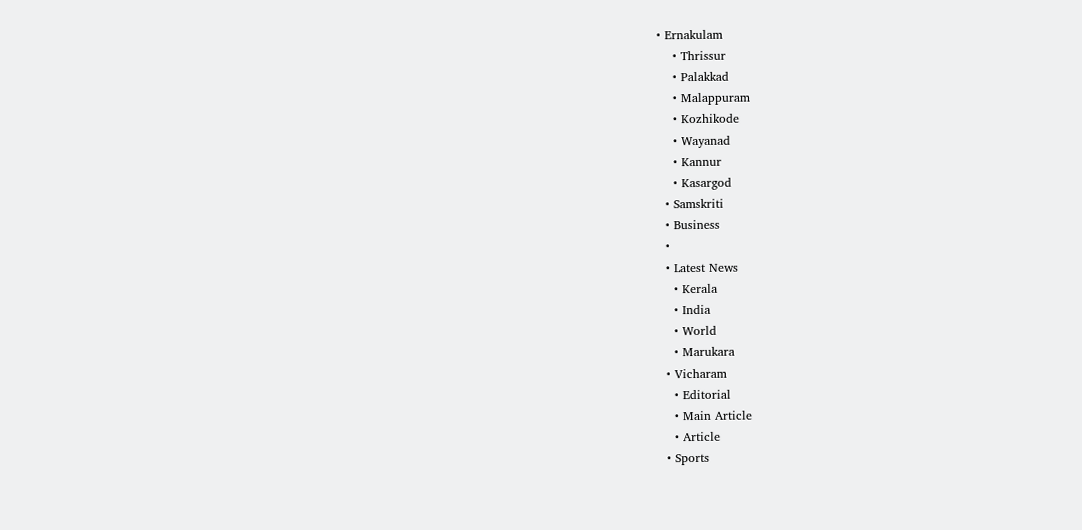• Ernakulam
    • Thrissur
    • Palakkad
    • Malappuram
    • Kozhikode
    • Wayanad
    • Kannur
    • Kasargod
  • Samskriti
  • Business
  •
  • Latest News
    • Kerala
    • India
    • World
    • Marukara
  • Vicharam
    • Editorial
    • Main Article
    • Article
  • Sports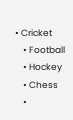• Cricket
    • Football
    • Hockey
    • Chess
    •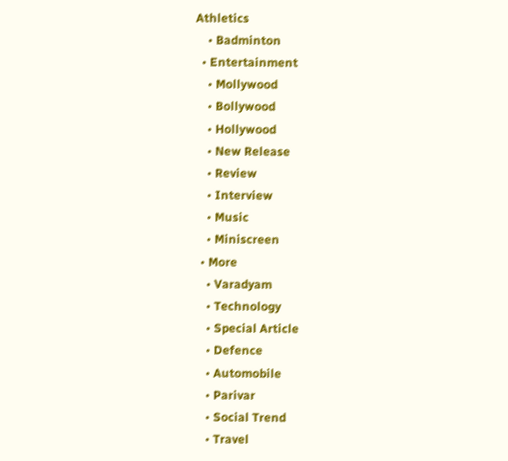Athletics
    • Badminton
  • Entertainment
    • Mollywood
    • Bollywood
    • Hollywood
    • New Release
    • Review
    • Interview
    • Music
    • Miniscreen
  • More
    • Varadyam
    • Technology
    • Special Article
    • Defence
    • Automobile
    • Parivar
    • Social Trend
    • Travel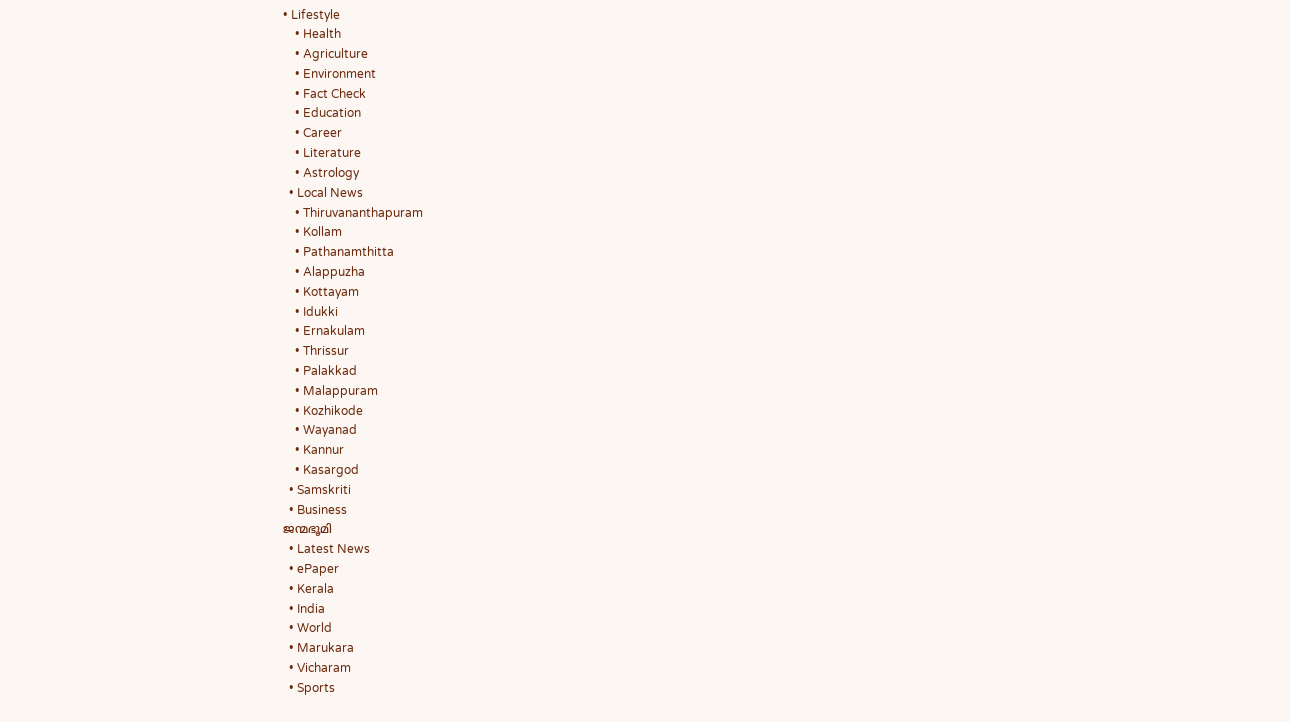• Lifestyle
    • Health
    • Agriculture
    • Environment
    • Fact Check
    • Education
    • Career
    • Literature
    • Astrology
  • Local News
    • Thiruvananthapuram
    • Kollam
    • Pathanamthitta
    • Alappuzha
    • Kottayam
    • Idukki
    • Ernakulam
    • Thrissur
    • Palakkad
    • Malappuram
    • Kozhikode
    • Wayanad
    • Kannur
    • Kasargod
  • Samskriti
  • Business
ജന്മഭൂമി
  • Latest News
  • ePaper
  • Kerala
  • India
  • World
  • Marukara
  • Vicharam
  • Sports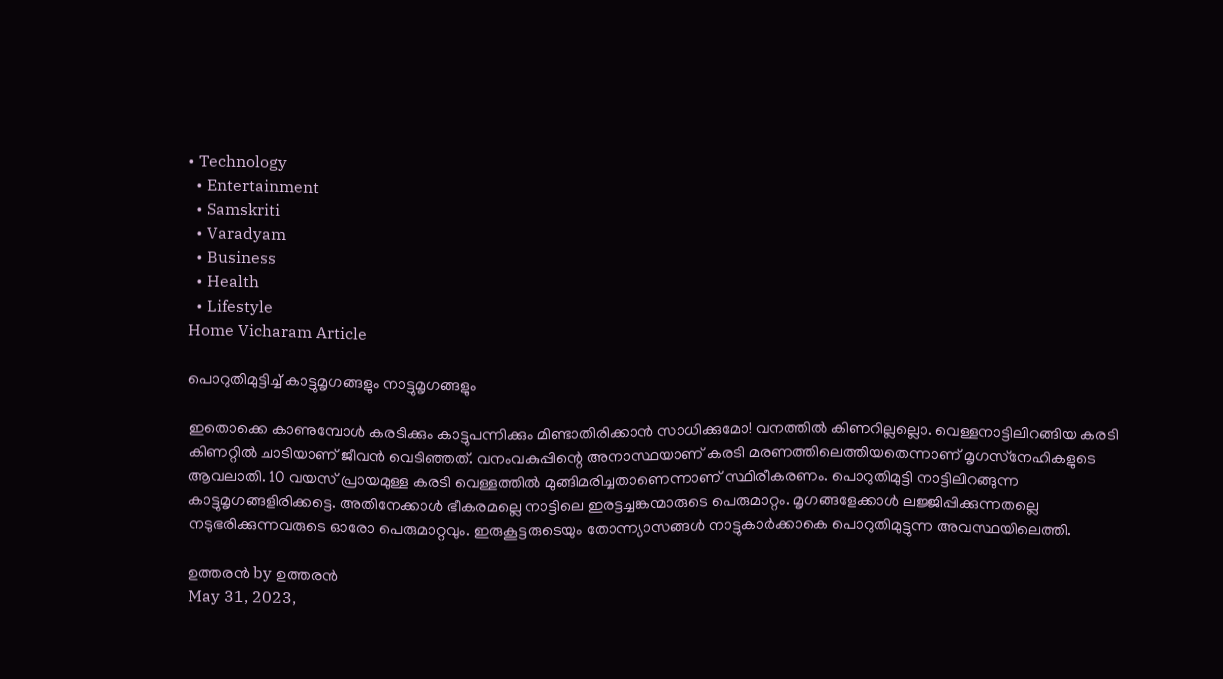• Technology
  • Entertainment
  • Samskriti
  • Varadyam
  • Business
  • Health
  • Lifestyle
Home Vicharam Article

പൊറുതിമുട്ടിച്ച് കാട്ടുമൃഗങ്ങളും നാട്ടുമൃഗങ്ങളും

ഇതൊക്കെ കാണുമ്പോള്‍ കരടിക്കും കാട്ടുപന്നിക്കും മിണ്ടാതിരിക്കാന്‍ സാധിക്കുമോ! വനത്തില്‍ കിണറില്ലല്ലൊ. വെള്ളനാട്ടിലിറങ്ങിയ കരടി കിണറ്റില്‍ ചാടിയാണ് ജീവന്‍ വെടിഞ്ഞത്. വനംവകുപ്പിന്റെ അനാസ്ഥയാണ് കരടി മരണത്തിലെത്തിയതെന്നാണ് മൃഗസ്‌നേഹികളുടെ ആവലാതി. 10 വയസ് പ്രായമുള്ള കരടി വെള്ളത്തില്‍ മുങ്ങിമരിച്ചതാണെന്നാണ് സ്ഥിരീകരണം. പൊറുതിമുട്ടി നാട്ടിലിറങ്ങുന്ന കാട്ടുമൃഗങ്ങളിരിക്കട്ടെ. അതിനേക്കാള്‍ ഭീകരമല്ലെ നാട്ടിലെ ഇരട്ടച്ചങ്കന്മാരുടെ പെരുമാറ്റം. മൃഗങ്ങളേക്കാള്‍ ലജ്ജിപ്പിക്കുന്നതല്ലെ നടുഭരിക്കുന്നവരുടെ ഓരോ പെരുമാറ്റവും. ഇരുകൂട്ടരുടെയും തോന്ന്യാസങ്ങള്‍ നാട്ടുകാര്‍ക്കാകെ പൊറുതിമുട്ടുന്ന അവസ്ഥയിലെത്തി.

ഉത്തരന്‍ by ഉത്തരന്‍
May 31, 2023,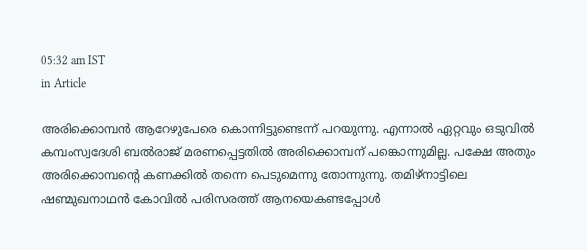05:32 am IST
in Article

അരിക്കൊമ്പന്‍ ആറേഴുപേരെ കൊന്നിട്ടുണ്ടെന്ന് പറയുന്നു. എന്നാല്‍ ഏറ്റവും ഒടുവില്‍ കമ്പംസ്വദേശി ബല്‍രാജ് മരണപ്പെട്ടതില്‍ അരിക്കൊമ്പന് പങ്കൊന്നുമില്ല. പക്ഷേ അതും അരിക്കൊമ്പന്റെ കണക്കില്‍ തന്നെ പെടുമെന്നു തോന്നുന്നു. തമിഴ്‌നാട്ടിലെ ഷണ്മുഖനാഥന്‍ കോവില്‍ പരിസരത്ത് ആനയെകണ്ടപ്പോള്‍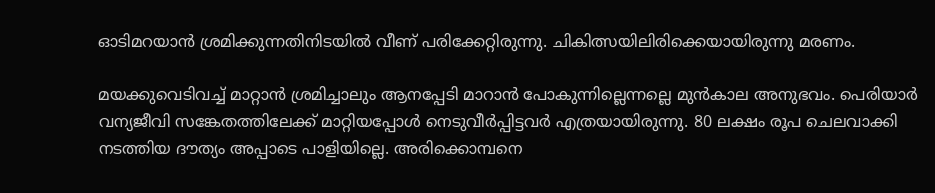ഓടിമറയാന്‍ ശ്രമിക്കുന്നതിനിടയില്‍ വീണ് പരിക്കേറ്റിരുന്നു. ചികിത്സയിലിരിക്കെയായിരുന്നു മരണം.

മയക്കുവെടിവച്ച് മാറ്റാന്‍ ശ്രമിച്ചാലും ആനപ്പേടി മാറാന്‍ പോകുന്നില്ലെന്നല്ലെ മുന്‍കാല അനുഭവം. പെരിയാര്‍ വന്യജീവി സങ്കേതത്തിലേക്ക് മാറ്റിയപ്പോള്‍ നെടുവീര്‍പ്പിട്ടവര്‍ എത്രയായിരുന്നു. 80 ലക്ഷം രൂപ ചെലവാക്കി നടത്തിയ ദൗത്യം അപ്പാടെ പാളിയില്ലെ. അരിക്കൊമ്പനെ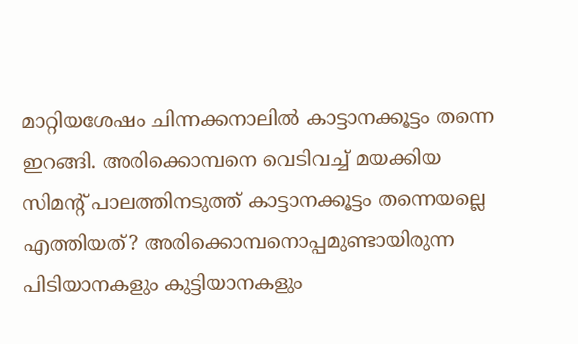മാറ്റിയശേഷം ചിന്നക്കനാലില്‍ കാട്ടാനക്കൂട്ടം തന്നെ ഇറങ്ങി. അരിക്കൊമ്പനെ വെടിവച്ച് മയക്കിയ സിമന്റ് പാലത്തിനടുത്ത് കാട്ടാനക്കൂട്ടം തന്നെയല്ലെ എത്തിയത്? അരിക്കൊമ്പനൊപ്പമുണ്ടായിരുന്ന പിടിയാനകളും കുട്ടിയാനകളും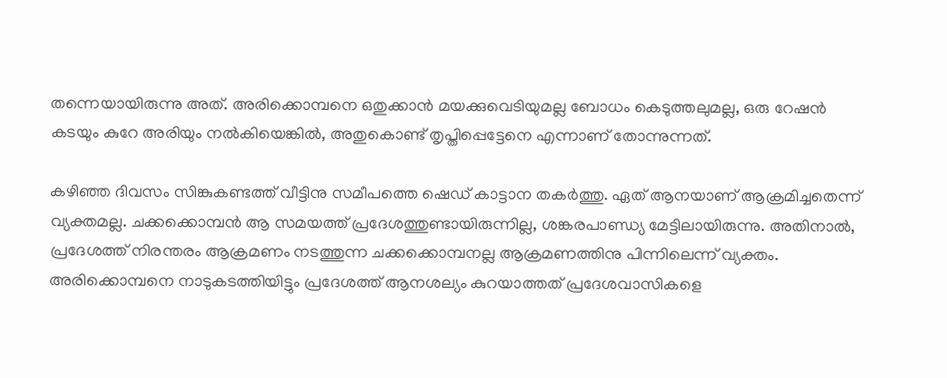തന്നെയായിരുന്നു അത്. അരിക്കൊമ്പനെ ഒതുക്കാന്‍ മയക്കുവെടിയുമല്ല ബോധം കെടുത്തലുമല്ല, ഒരു റേഷന്‍ കടയും കുറേ അരിയും നല്‍കിയെങ്കില്‍, അതുകൊണ്ട് തൃപ്തിപ്പെട്ടേനെ എന്നാണ് തോന്നുന്നത്.

കഴിഞ്ഞ ദിവസം സിങ്കുകണ്ടത്ത് വീട്ടിനു സമീപത്തെ ഷെഡ് കാട്ടാന തകര്‍ത്തു. ഏത് ആനയാണ് ആക്രമിച്ചതെന്ന് വ്യക്തമല്ല. ചക്കക്കൊമ്പന്‍ ആ സമയത്ത് പ്രദേശത്തുണ്ടായിരുന്നില്ല, ശങ്കരപാണ്ഡ്യ മേട്ടിലായിരുന്നു. അതിനാല്‍, പ്രദേശത്ത് നിരന്തരം ആക്രമണം നടത്തുന്ന ചക്കക്കൊമ്പനല്ല ആക്രമണത്തിനു പിന്നിലെന്ന് വ്യക്തം. അരിക്കൊമ്പനെ നാടുകടത്തിയിട്ടും പ്രദേശത്ത് ആനശല്യം കുറയാത്തത് പ്രദേശവാസികളെ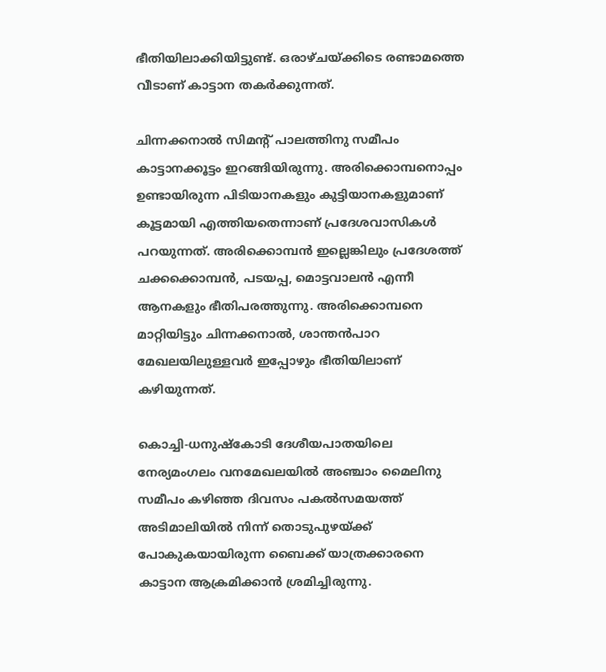ഭീതിയിലാക്കിയിട്ടുണ്ട്. ഒരാഴ്ചയ്‌ക്കിടെ രണ്ടാമത്തെ വീടാണ് കാട്ടാന തകര്‍ക്കുന്നത്.

ചിന്നക്കനാല്‍ സിമന്റ് പാലത്തിനു സമീപം കാട്ടാനക്കൂട്ടം ഇറങ്ങിയിരുന്നു. അരിക്കൊമ്പനൊപ്പം ഉണ്ടായിരുന്ന പിടിയാനകളും കുട്ടിയാനകളുമാണ് കൂട്ടമായി എത്തിയതെന്നാണ് പ്രദേശവാസികള്‍ പറയുന്നത്. അരിക്കൊമ്പന്‍ ഇല്ലെങ്കിലും പ്രദേശത്ത് ചക്കക്കൊമ്പന്‍, പടയപ്പ, മൊട്ടവാലന്‍ എന്നീ ആനകളും ഭീതിപരത്തുന്നു. അരിക്കൊമ്പനെ മാറ്റിയിട്ടും ചിന്നക്കനാല്‍, ശാന്തന്‍പാറ മേഖലയിലുള്ളവര്‍ ഇപ്പോഴും ഭീതിയിലാണ് കഴിയുന്നത്.

കൊച്ചി-ധനുഷ്‌കോടി ദേശീയപാതയിലെ നേര്യമംഗലം വനമേഖലയില്‍ അഞ്ചാം മൈലിനു സമീപം കഴിഞ്ഞ ദിവസം പകല്‍സമയത്ത് അടിമാലിയില്‍ നിന്ന് തൊടുപുഴയ്‌ക്ക് പോകുകയായിരുന്ന ബൈക്ക് യാത്രക്കാരനെ കാട്ടാന ആക്രമിക്കാന്‍ ശ്രമിച്ചിരുന്നു.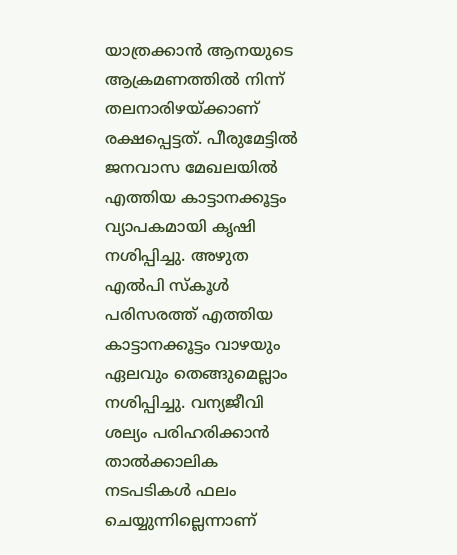യാത്രക്കാന്‍ ആനയുടെ ആക്രമണത്തില്‍ നിന്ന് തലനാരിഴയ്‌ക്കാണ് രക്ഷപ്പെട്ടത്. പീരുമേട്ടില്‍ ജനവാസ മേഖലയില്‍ എത്തിയ കാട്ടാനക്കൂട്ടം വ്യാപകമായി കൃഷി നശിപ്പിച്ചു. അഴുത എല്‍പി സ്‌കൂള്‍ പരിസരത്ത് എത്തിയ കാട്ടാനക്കൂട്ടം വാഴയും ഏലവും തെങ്ങുമെല്ലാം നശിപ്പിച്ചു. വന്യജീവി ശല്യം പരിഹരിക്കാന്‍ താല്‍ക്കാലിക നടപടികള്‍ ഫലം ചെയ്യുന്നില്ലെന്നാണ്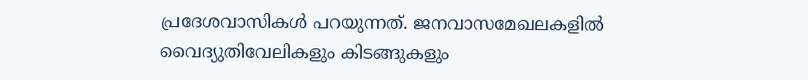പ്രദേശവാസികള്‍ പറയുന്നത്. ജനവാസമേഖലകളില്‍ വൈദ്യുതിവേലികളും കിടങ്ങുകളും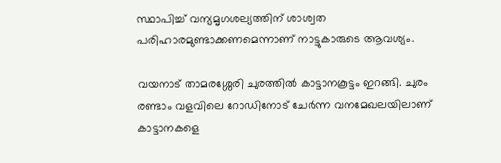സ്ഥാപിച്ച് വന്യമൃഗശല്യത്തിന് ശാശ്വത പരിഹാരമുണ്ടാക്കണമെന്നാണ് നാട്ടുകാരുടെ ആവശ്യം.

വയനാട് താമരശ്ശേരി ചുരത്തില്‍ കാട്ടാനകൂട്ടം ഇറങ്ങി. ചുരം രണ്ടാം വളവിലെ റോഡിനോട് ചേര്‍ന്ന വനമേഖലയിലാണ് കാട്ടാനകളെ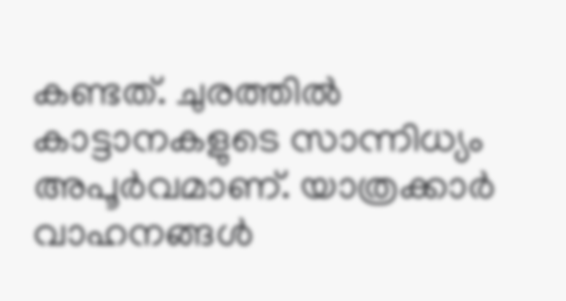കണ്ടത്. ചുരത്തില്‍ കാട്ടാനകളുടെ സാന്നിധ്യം അപൂര്‍വമാണ്. യാത്രക്കാര്‍ വാഹനങ്ങള്‍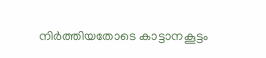നിര്‍ത്തിയതോടെ കാട്ടാനകൂട്ടം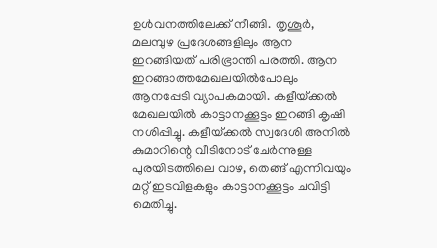ഉള്‍വനത്തിലേക്ക് നീങ്ങി. തൃശൂര്‍, മലമ്പുഴ പ്രദേശങ്ങളിലും ആന ഇറങ്ങിയത് പരിഭ്രാന്തി പരത്തി. ആന ഇറങ്ങാത്തമേഖലയില്‍പോലും ആനപ്പേടി വ്യാപകമായി. കളീയ്‌ക്കല്‍ മേഖലയില്‍ കാട്ടാനക്കൂട്ടം ഇറങ്ങി കൃഷി നശിപ്പിച്ചു. കളീയ്‌ക്കല്‍ സ്വദേശി അനില്‍ കുമാറിന്റെ വീടിനോട് ചേര്‍ന്നുള്ള പുരയിടത്തിലെ വാഴ, തെങ്ങ് എന്നിവയും മറ്റ് ഇടവിളകളും കാട്ടാനക്കൂട്ടം ചവിട്ടി മെതിച്ചു.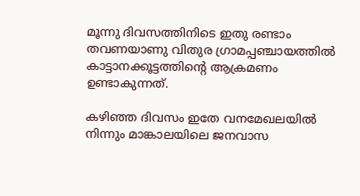മൂന്നു ദിവസത്തിനിടെ ഇതു രണ്ടാം തവണയാണു വിതുര ഗ്രാമപ്പഞ്ചായത്തില്‍ കാട്ടാനക്കൂട്ടത്തിന്റെ ആക്രമണം ഉണ്ടാകുന്നത്.

കഴിഞ്ഞ ദിവസം ഇതേ വനമേഖലയില്‍ നിന്നും മാങ്കാലയിലെ ജനവാസ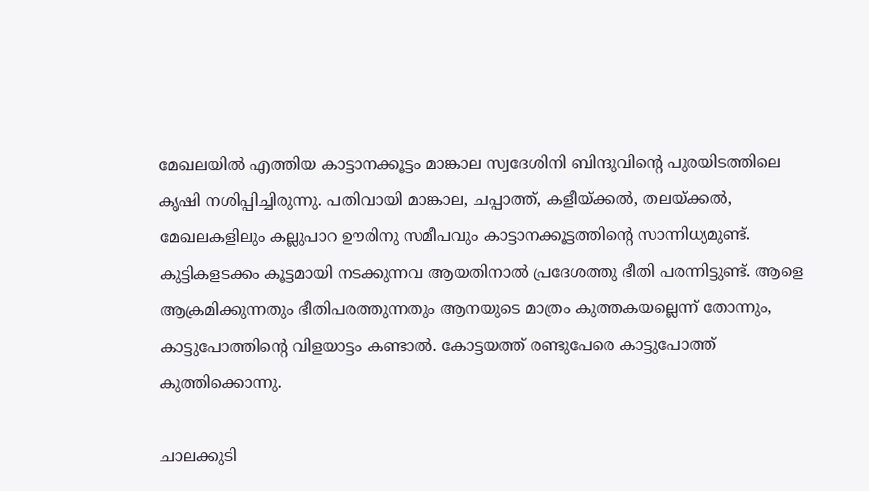മേഖലയില്‍ എത്തിയ കാട്ടാനക്കൂട്ടം മാങ്കാല സ്വദേശിനി ബിന്ദുവിന്റെ പുരയിടത്തിലെ കൃഷി നശിപ്പിച്ചിരുന്നു. പതിവായി മാങ്കാല, ചപ്പാത്ത്, കളീയ്‌ക്കല്‍, തലയ്‌ക്കല്‍, മേഖലകളിലും കല്ലുപാറ ഊരിനു സമീപവും കാട്ടാനക്കൂട്ടത്തിന്റെ സാന്നിധ്യമുണ്ട്. കുട്ടികളടക്കം കൂട്ടമായി നടക്കുന്നവ ആയതിനാല്‍ പ്രദേശത്തു ഭീതി പരന്നിട്ടുണ്ട്. ആളെ ആക്രമിക്കുന്നതും ഭീതിപരത്തുന്നതും ആനയുടെ മാത്രം കുത്തകയല്ലെന്ന് തോന്നും, കാട്ടുപോത്തിന്റെ വിളയാട്ടം കണ്ടാല്‍. കോട്ടയത്ത് രണ്ടുപേരെ കാട്ടുപോത്ത് കുത്തിക്കൊന്നു.

ചാലക്കുടി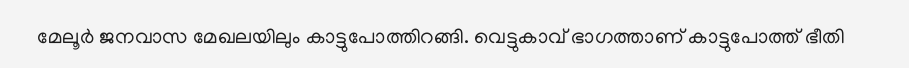മേലൂര്‍ ജനവാസ മേഖലയിലും കാട്ടുപോത്തിറങ്ങി. വെട്ടുകാവ് ഭാഗത്താണ് കാട്ടുപോത്ത് ഭീതി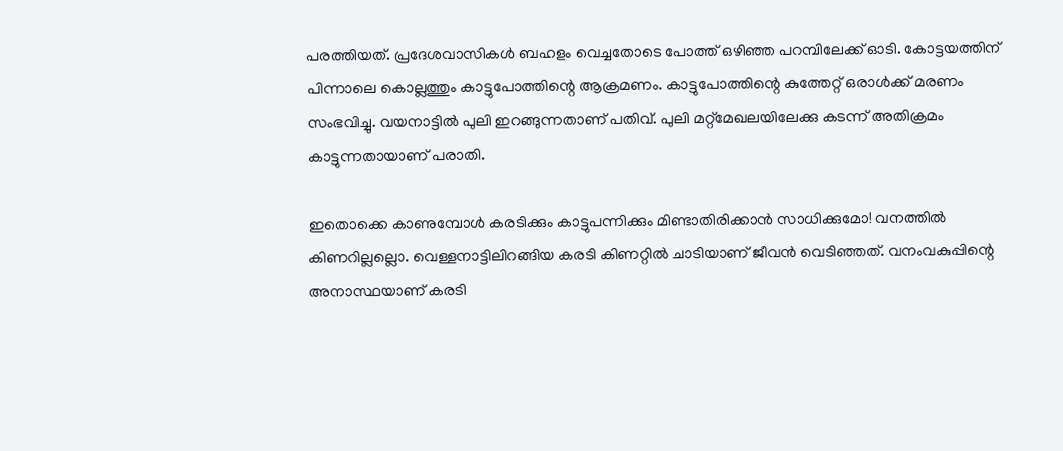പരത്തിയത്. പ്രദേശവാസികള്‍ ബഹളം വെച്ചതോടെ പോത്ത് ഒഴിഞ്ഞ പറമ്പിലേക്ക് ഓടി. കോട്ടയത്തിന് പിന്നാലെ കൊല്ലത്തും കാട്ടുപോത്തിന്റെ ആക്രമണം. കാട്ടുപോത്തിന്റെ കുത്തേറ്റ് ഒരാള്‍ക്ക് മരണം സംഭവിച്ചു. വയനാട്ടില്‍ പുലി ഇറങ്ങുന്നതാണ് പതിവ്. പുലി മറ്റ്‌മേഖലയിലേക്കു കടന്ന് അതിക്രമം കാട്ടുന്നതായാണ് പരാതി.

ഇതൊക്കെ കാണുമ്പോള്‍ കരടിക്കും കാട്ടുപന്നിക്കും മിണ്ടാതിരിക്കാന്‍ സാധിക്കുമോ! വനത്തില്‍ കിണറില്ലല്ലൊ. വെള്ളനാട്ടിലിറങ്ങിയ കരടി കിണറ്റില്‍ ചാടിയാണ് ജീവന്‍ വെടിഞ്ഞത്. വനംവകുപ്പിന്റെ അനാസ്ഥയാണ് കരടി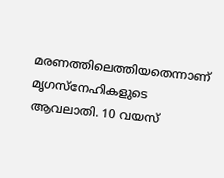മരണത്തിലെത്തിയതെന്നാണ് മൃഗസ്‌നേഹികളുടെ ആവലാതി. 10 വയസ്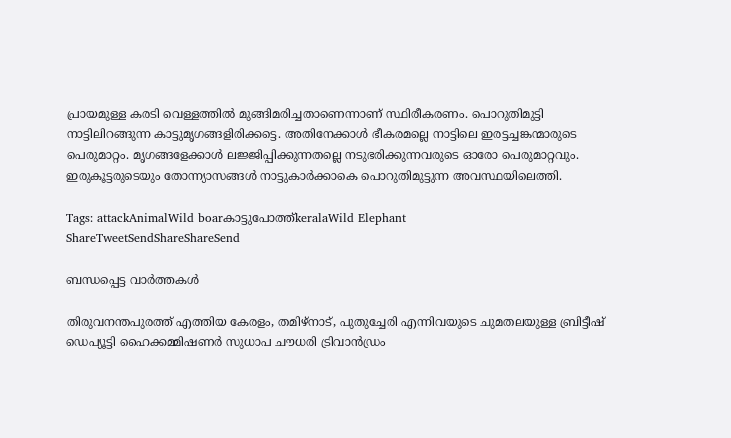പ്രായമുള്ള കരടി വെള്ളത്തില്‍ മുങ്ങിമരിച്ചതാണെന്നാണ് സ്ഥിരീകരണം. പൊറുതിമുട്ടി നാട്ടിലിറങ്ങുന്ന കാട്ടുമൃഗങ്ങളിരിക്കട്ടെ. അതിനേക്കാള്‍ ഭീകരമല്ലെ നാട്ടിലെ ഇരട്ടച്ചങ്കന്മാരുടെ പെരുമാറ്റം. മൃഗങ്ങളേക്കാള്‍ ലജ്ജിപ്പിക്കുന്നതല്ലെ നടുഭരിക്കുന്നവരുടെ ഓരോ പെരുമാറ്റവും. ഇരുകൂട്ടരുടെയും തോന്ന്യാസങ്ങള്‍ നാട്ടുകാര്‍ക്കാകെ പൊറുതിമുട്ടുന്ന അവസ്ഥയിലെത്തി.

Tags: attackAnimalWild boarകാട്ടുപോത്ത്keralaWild Elephant
ShareTweetSendShareShareSend

ബന്ധപ്പെട്ട വാര്‍ത്തകള്‍

തിരുവനന്തപുരത്ത് എത്തിയ കേരളം, തമിഴ്‌നാട്, പുതുച്ചേരി എന്നിവയുടെ ചുമതലയുള്ള ബ്രിട്ടീഷ് ഡെപ്യൂട്ടി ഹൈക്കമ്മിഷണര്‍ സുധാപ ചൗധരി ട്രിവാന്‍ഡ്രം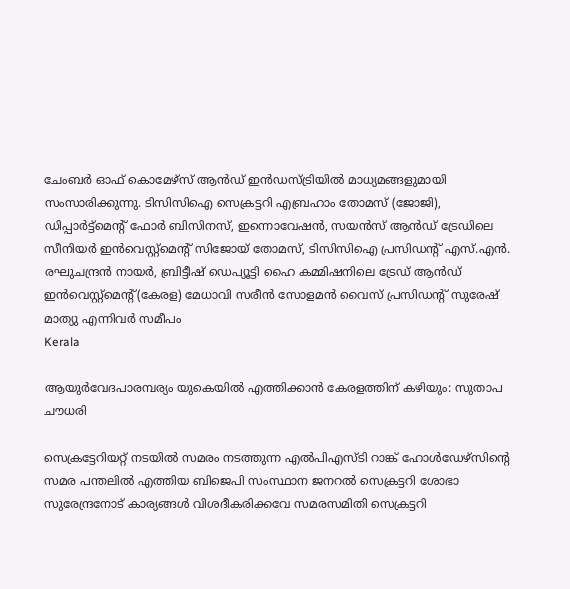ചേംബര്‍ ഓഫ് കൊമേഴ്‌സ് ആന്‍ഡ് ഇന്‍ഡസ്ട്രിയില്‍ മാധ്യമങ്ങളുമായി സംസാരിക്കുന്നു. ടിസിസിഐ സെക്രട്ടറി എബ്രഹാം തോമസ് (ജോജി), ഡിപ്പാര്‍ട്ട്‌മെന്റ് ഫോര്‍ ബിസിനസ്, ഇന്നൊവേഷന്‍, സയന്‍സ് ആന്‍ഡ് ട്രേഡിലെ സീനിയര്‍ ഇന്‍വെസ്റ്റ്‌മെന്റ് സിജോയ് തോമസ്, ടിസിസിഐ പ്രസിഡന്റ് എസ്.എന്‍. രഘുചന്ദ്രന്‍ നായര്‍, ബ്രിട്ടീഷ് ഡെപ്യൂട്ടി ഹൈ കമ്മിഷനിലെ ട്രേഡ് ആന്‍ഡ് ഇന്‍വെസ്റ്റ്‌മെന്റ്(കേരള) മേധാവി സരീന്‍ സോളമന്‍ വൈസ് പ്രസിഡന്റ് സുരേഷ് മാത്യു എന്നിവര്‍ സമീപം
Kerala

ആയുര്‍വേദപാരമ്പര്യം യുകെയില്‍ എത്തിക്കാന്‍ കേരളത്തിന് കഴിയും: സുതാപ ചൗധരി

സെക്രട്ടേറിയറ്റ് നടയില്‍ സമരം നടത്തുന്ന എല്‍പിഎസ്ടി റാങ്ക് ഹോള്‍ഡേഴ്സിന്റെ സമര പന്തലില്‍ എത്തിയ ബിജെപി സംസ്ഥാന ജനറല്‍ സെക്രട്ടറി ശോഭാ സുരേന്ദ്രനോട് കാര്യങ്ങള്‍ വിശദീകരിക്കവേ സമരസമിതി സെക്രട്ടറി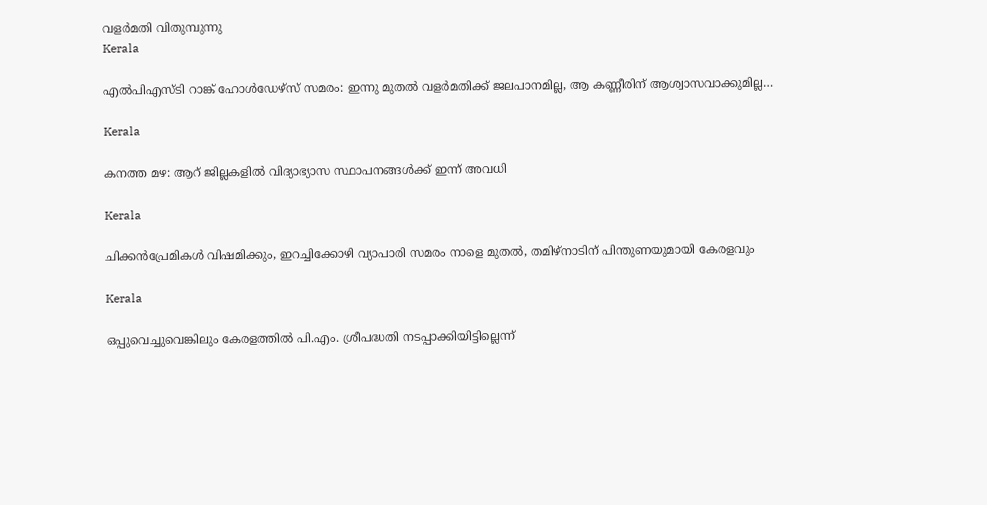വളര്‍മതി വിതുമ്പുന്നു
Kerala

എല്‍പിഎസ്ടി റാങ്ക് ഹോള്‍ഡേഴ്‌സ് സമരം: ഇന്നു മുതല്‍ വളര്‍മതിക്ക് ജലപാനമില്ല, ആ കണ്ണീരിന് ആശ്വാസവാക്കുമില്ല…

Kerala

കനത്ത മഴ: ആറ് ജില്ലകളിൽ വിദ്യാഭ്യാസ സ്ഥാപനങ്ങൾക്ക് ഇന്ന്‌ അവധി

Kerala

ചിക്കന്‍പ്രേമികള്‍ വിഷമിക്കും, ഇറച്ചിക്കോഴി വ്യാപാരി സമരം നാളെ മുതല്‍, തമിഴ്നാടിന് പിന്തുണയുമായി കേരളവും

Kerala

ഒപ്പുവെച്ചുവെങ്കിലും കേരളത്തില്‍ പി.എം. ശ്രീപദ്ധതി നടപ്പാക്കിയിട്ടില്ലെന്ന്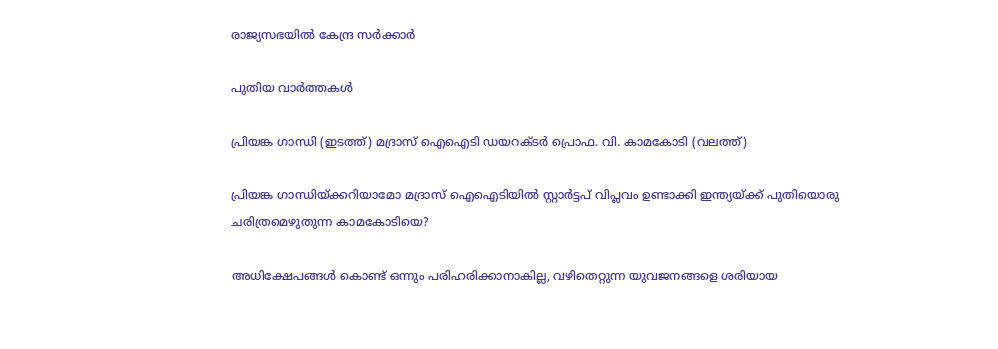രാജ്യസഭയില്‍ കേന്ദ്ര സര്‍ക്കാര്‍

പുതിയ വാര്‍ത്തകള്‍

പ്രിയങ്ക ഗാന്ധി (ഇടത്ത്) മദ്രാസ് ഐഐടി ഡയറക്ടര്‍ പ്രൊഫ. വി. കാമകോടി (വലത്ത്)

പ്രിയങ്ക ഗാന്ധിയ്‌ക്കറിയാമോ മദ്രാസ് ഐഐടിയില്‍ സ്റ്റാര്‍ട്ടപ് വിപ്ലവം ഉണ്ടാക്കി ഇന്ത്യയ്‌ക്ക് പുതിയൊരു ചരിത്രമെഴുതുന്ന കാമകോടിയെ?

അധിക്ഷേപങ്ങള്‍ കൊണ്ട് ഒന്നും പരിഹരിക്കാനാകില്ല, വഴിതെറ്റുന്ന യുവജനങ്ങളെ ശരിയായ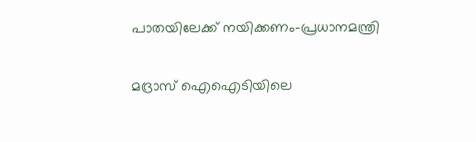പാതയിലേക്ക് നയിക്കണം-പ്രധാനമന്ത്രി

മദ്രാസ് ഐഐടിയിലെ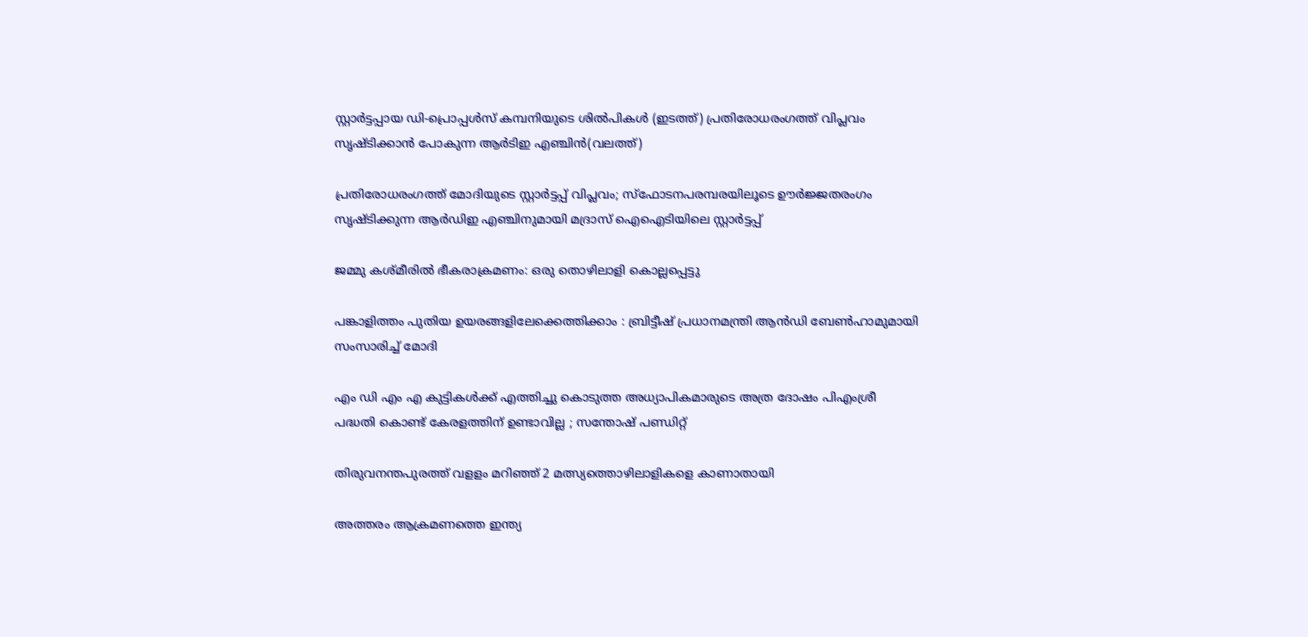സ്റ്റാര്‍ട്ടപ്പായ ഡി-പ്രൊപ്പള്‍സ് കമ്പനിയുടെ ശില്‍പികള്‍ (ഇടത്ത്) പ്രതിരോധരംഗത്ത് വിപ്ലവം സൃഷ്ടിക്കാന്‍ പോകുന്ന ആര്‍ടിഇ എഞ്ചിന്‍(വലത്ത്)

പ്രതിരോധരംഗത്ത് മോദിയുടെ സ്റ്റാര്‍ട്ടപ്പ് വിപ്ലവം; സ്ഫോടനപരമ്പരയിലൂടെ ഊര്‍ജ്ജതരംഗം സൃഷ്ടിക്കുന്ന ആര്‍ഡിഇ എഞ്ചിനുമായി മദ്രാസ് ഐഐടിയിലെ സ്റ്റാര്‍ട്ടപ്പ്

ജമ്മു കശ്മീരില്‍ ഭീകരാക്രമണം: ഒരു തൊഴിലാളി കൊല്ലപ്പെട്ടു

പങ്കാളിത്തം പുതിയ ഉയരങ്ങളിലേക്കെത്തിക്കാം : ബ്രിട്ടീഷ് പ്രധാനമന്ത്രി ആന്‍ഡി ബേണ്‍ഹാമുമായി സംസാരിച്ച് മോദി

എം ഡി എം എ കുട്ടികൾക്ക് എത്തിച്ചു കൊടുത്ത അധ്യാപികമാരുടെ അത്ര ദോഷം പിഎംശ്രീ പദ്ധതി കൊണ്ട് കേരളത്തിന്‌ ഉണ്ടാവില്ല ; സന്തോഷ് പണ്ഡിറ്റ്

തിരുവനന്തപുരത്ത് വളളം മറിഞ്ഞ് 2 മത്സ്യത്തൊഴിലാളികളെ കാണാതായി

അത്തരം ആക്രമണത്തെ ഇന്ത്യ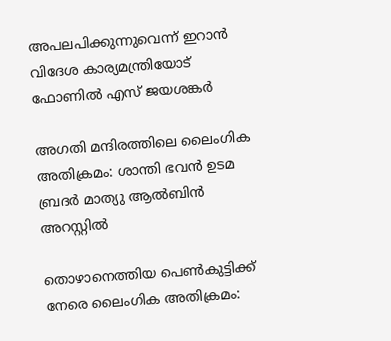അപലപിക്കുന്നുവെന്ന് ഇറാന്‍ വിദേശ കാര്യമന്ത്രിയോട് ഫോണില്‍ എസ് ജയശങ്കര്‍

അഗതി മന്ദിരത്തിലെ ലൈംഗിക അതിക്രമം: ശാന്തി ഭവന്‍ ഉടമ ബ്രദര്‍ മാത്യു ആല്‍ബിന്‍ അറസ്റ്റില്‍

തൊഴാനെത്തിയ പെണ്‍കുട്ടിക്ക് നേരെ ലൈംഗിക അതിക്രമം: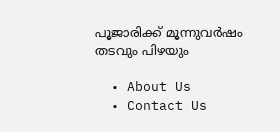പൂജാരിക്ക് മൂന്നുവര്‍ഷം തടവും പിഴയും

  • About Us
  • Contact Us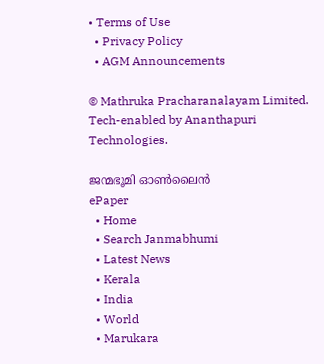• Terms of Use
  • Privacy Policy
  • AGM Announcements

© Mathruka Pracharanalayam Limited.
Tech-enabled by Ananthapuri Technologies.

ജന്മഭൂമി ഓണ്‍ലൈന്‍
ePaper
  • Home
  • Search Janmabhumi
  • Latest News
  • Kerala
  • India
  • World
  • Marukara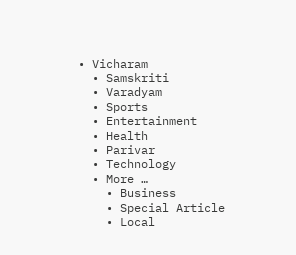• Vicharam
  • Samskriti
  • Varadyam
  • Sports
  • Entertainment
  • Health
  • Parivar
  • Technology
  • More …
    • Business
    • Special Article
    • Local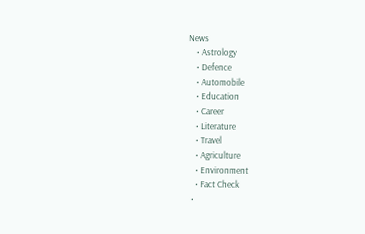News
    • Astrology
    • Defence
    • Automobile
    • Education
    • Career
    • Literature
    • Travel
    • Agriculture
    • Environment
    • Fact Check
  •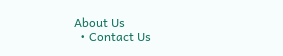About Us
  • Contact Us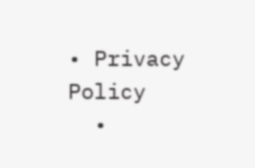• Privacy Policy
  •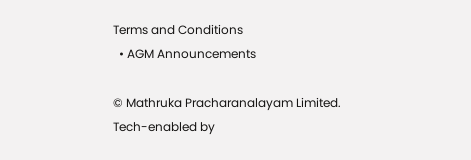Terms and Conditions
  • AGM Announcements

© Mathruka Pracharanalayam Limited.
Tech-enabled by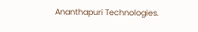Ananthapuri Technologies.